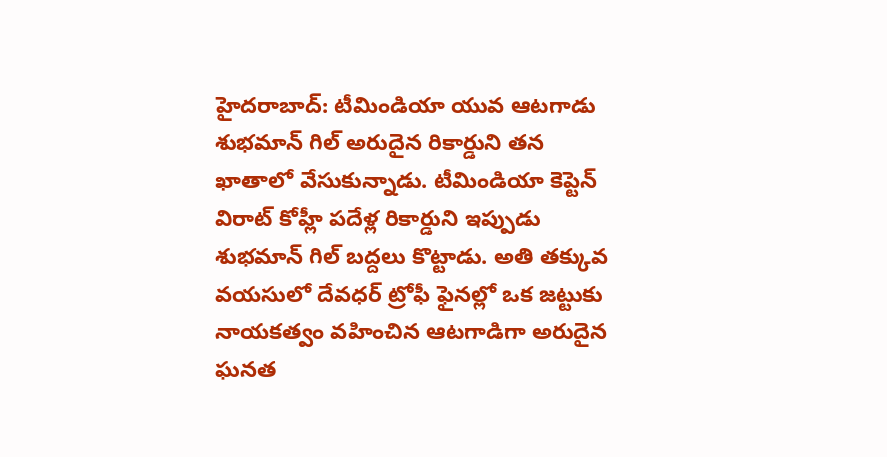హైదరాబాద్: టీమిండియా యువ ఆటగాడు శుభమాన్ గిల్ అరుదైన రికార్డుని తన ఖాతాలో వేసుకున్నాడు. టీమిండియా కెప్టెన్ విరాట్ కోహ్లీ పదేళ్ల రికార్డుని ఇప్పుడు శుభమాన్ గిల్ బద్దలు కొట్టాడు. అతి తక్కువ వయసులో దేవధర్ ట్రోఫీ ఫైనల్లో ఒక జట్టుకు నాయకత్వం వహించిన ఆటగాడిగా అరుదైన ఘనత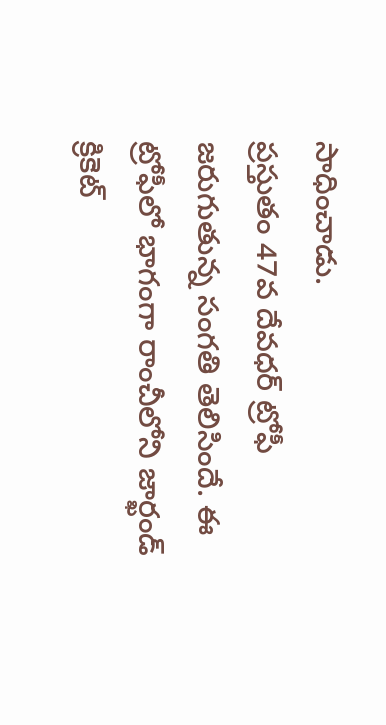సాధించాడు.
ప్రస్తుతం 47వ దేవధర్ ట్రోఫీ జరుగుతున్న సంగతి తెలిసిందే. ఈ ట్రోఫీలో భాగంగా రాంచీలోని జార్ఖండ్ క్రికెట్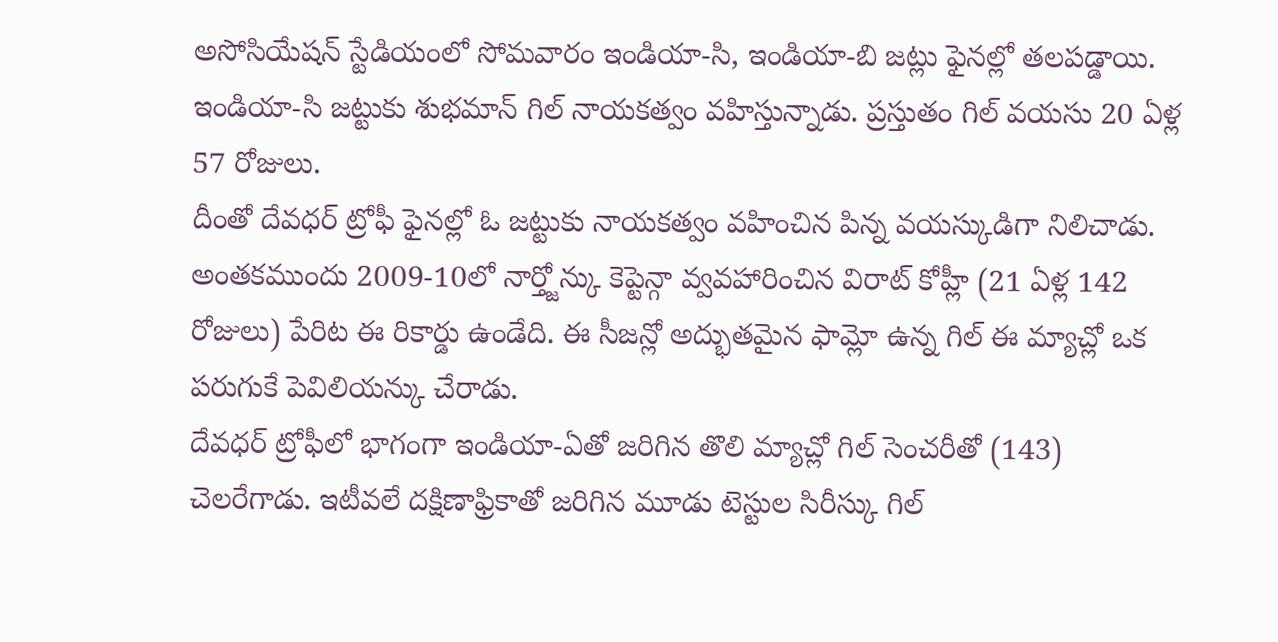అసోసియేషన్ స్టేడియంలో సోమవారం ఇండియా-సి, ఇండియా-బి జట్లు ఫైనల్లో తలపడ్డాయి. ఇండియా-సి జట్టుకు శుభమాన్ గిల్ నాయకత్వం వహిస్తున్నాడు. ప్రస్తుతం గిల్ వయసు 20 ఏళ్ల 57 రోజులు.
దీంతో దేవధర్ ట్రోఫీ ఫైనల్లో ఓ జట్టుకు నాయకత్వం వహించిన పిన్న వయస్కుడిగా నిలిచాడు. అంతకముందు 2009-10లో నార్త్జోన్కు కెప్టెన్గా వ్వవహారించిన విరాట్ కోహ్లీ (21 ఏళ్ల 142 రోజులు) పేరిట ఈ రికార్డు ఉండేది. ఈ సీజన్లో అద్భుతమైన ఫామ్లో ఉన్న గిల్ ఈ మ్యాచ్లో ఒక పరుగుకే పెవిలియన్కు చేరాడు.
దేవధర్ ట్రోఫీలో భాగంగా ఇండియా-ఏతో జరిగిన తొలి మ్యాచ్లో గిల్ సెంచరీతో (143) చెలరేగాడు. ఇటీవలే దక్షిణాఫ్రికాతో జరిగిన మూడు టెస్టుల సిరీస్కు గిల్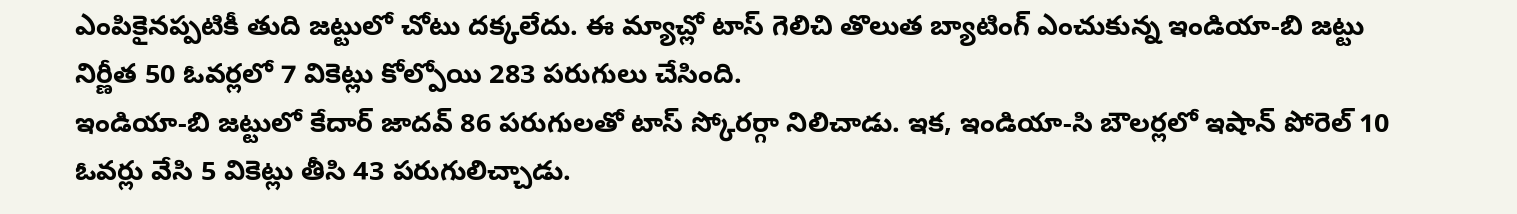ఎంపికైనప్పటికీ తుది జట్టులో చోటు దక్కలేదు. ఈ మ్యాచ్లో టాస్ గెలిచి తొలుత బ్యాటింగ్ ఎంచుకున్న ఇండియా-బి జట్టు నిర్ణీత 50 ఓవర్లలో 7 వికెట్లు కోల్పోయి 283 పరుగులు చేసింది.
ఇండియా-బి జట్టులో కేదార్ జాదవ్ 86 పరుగులతో టాస్ స్కోరర్గా నిలిచాడు. ఇక, ఇండియా-సి బౌలర్లలో ఇషాన్ పోరెల్ 10 ఓవర్లు వేసి 5 వికెట్లు తీసి 43 పరుగులిచ్చాడు.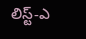లిస్ట్-ఎ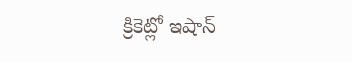క్రికెట్లో ఇషాన్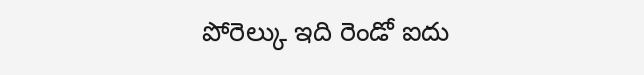పోరెల్కు ఇది రెండో ఐదు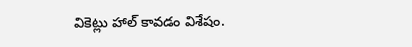వికెట్లు హాల్ కావడం విశేషం.